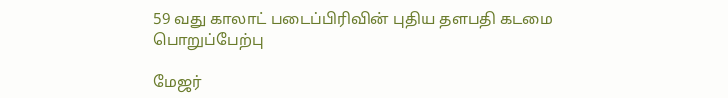59 வது காலாட் படைப்பிரிவின் புதிய தளபதி கடமை பொறுப்பேற்பு

மேஜர்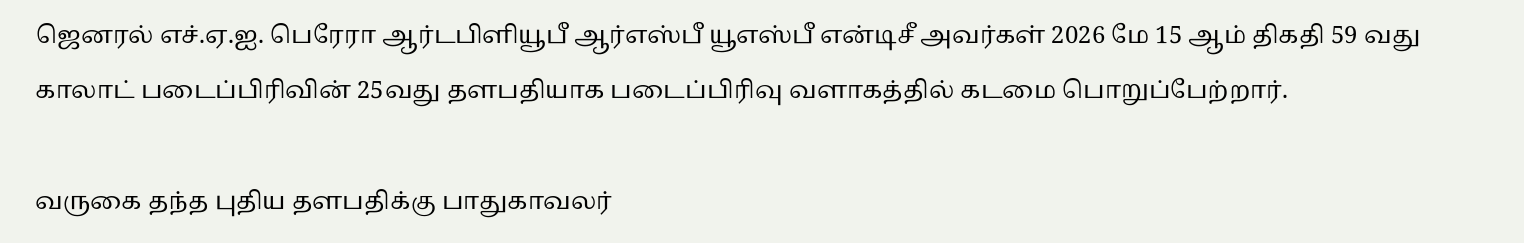ஜெனரல் எச்.ஏ.ஐ. பெரேரா ஆர்டபிளியூபீ ஆர்எஸ்பீ யூஎஸ்பீ என்டிசீ அவர்கள் 2026 மே 15 ஆம் திகதி 59 வது காலாட் படைப்பிரிவின் 25வது தளபதியாக படைப்பிரிவு வளாகத்தில் கடமை பொறுப்பேற்றார்.

வருகை தந்த புதிய தளபதிக்கு பாதுகாவலர்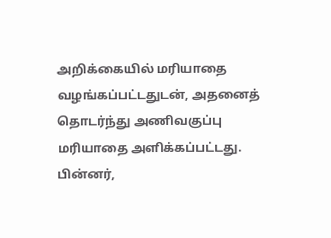அறிக்கையில் மரியாதை வழங்கப்பட்டதுடன், அதனைத் தொடர்ந்து அணிவகுப்பு மரியாதை அளிக்கப்பட்டது. பின்னர்,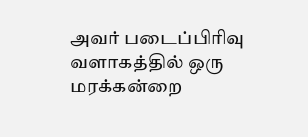அவர் படைப்பிரிவு வளாகத்தில் ஒரு மரக்கன்றை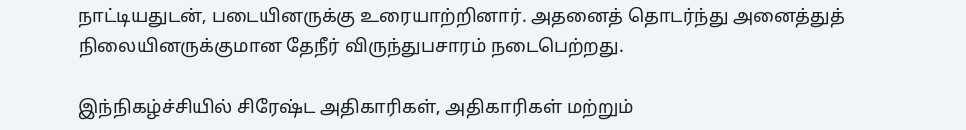நாட்டியதுடன், படையினருக்கு உரையாற்றினார். அதனைத் தொடர்ந்து அனைத்துத் நிலையினருக்குமான தேநீர் விருந்துபசாரம் நடைபெற்றது.

இந்நிகழ்ச்சியில் சிரேஷ்ட அதிகாரிகள், அதிகாரிகள் மற்றும்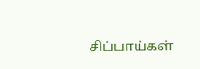சிப்பாய்கள்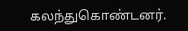கலந்துகொண்டனர்.